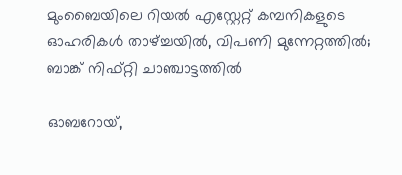മുംബൈയിലെ റിയല്‍ എസ്റ്റേറ്റ് കമ്പനികളുടെ ഓഹരികള്‍ താഴ്ച്ചയില്‍, വിപണി മുന്നേറ്റത്തില്‍; ബാങ്ക് നിഫ്റ്റി ചാഞ്ചാട്ടത്തില്‍

ഓബറോയ്,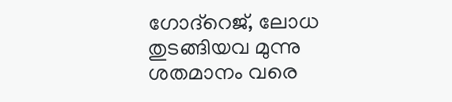ഗോദ്‌റെജ്, ലോധ തുടങ്ങിയവ മുന്നു ശതമാനം വരെ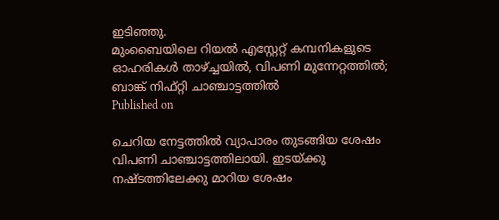ഇടിഞ്ഞു.
മുംബൈയിലെ റിയല്‍ എസ്റ്റേറ്റ് കമ്പനികളുടെ ഓഹരികള്‍ താഴ്ച്ചയില്‍, വിപണി മുന്നേറ്റത്തില്‍; ബാങ്ക് നിഫ്റ്റി ചാഞ്ചാട്ടത്തില്‍
Published on

ചെറിയ നേട്ടത്തില്‍ വ്യാപാരം തുടങ്ങിയ ശേഷം വിപണി ചാഞ്ചാട്ടത്തിലായി. ഇടയ്ക്കു നഷ്ടത്തിലേക്കു മാറിയ ശേഷം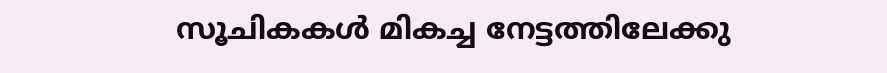സൂചികകള്‍ മികച്ച നേട്ടത്തിലേക്കു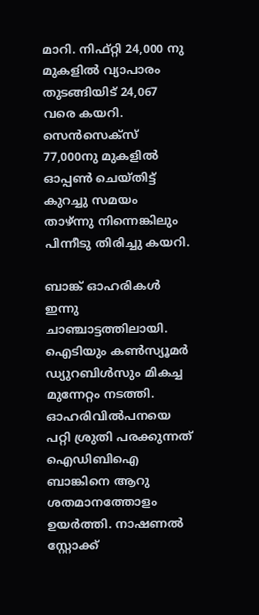മാറി. നിഫ്റ്റി 24,000 നു മുകളില്‍ വ്യാപാരം തുടങ്ങിയിട് 24,067 വരെ കയറി. സെന്‍സെക്‌സ് 77,000നു മുകളില്‍ ഓപ്പണ്‍ ചെയ്തിട്ട് കുറച്ചു സമയം താഴ്ന്നു നിന്നെങ്കിലും പിന്നീടു തിരിച്ചു കയറി.

ബാങ്ക് ഓഹരികള്‍ ഇന്നു ചാഞ്ചാട്ടത്തിലായി. ഐടിയും കണ്‍സ്യൂമര്‍ ഡ്യുറബിള്‍സും മികച്ച മുന്നേറ്റം നടത്തി. ഓഹരിവില്‍പനയെ പറ്റി ശ്രുതി പരക്കുന്നത് ഐഡിബിഐ ബാങ്കിനെ ആറു ശതമാനത്തോളം ഉയര്‍ത്തി. നാഷണല്‍ സ്റ്റോക്ക്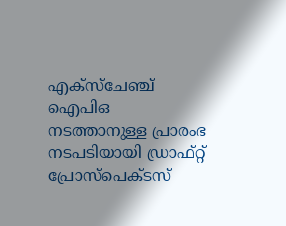എക്സ്‌ചേഞ്ച് ഐപിഒ നടത്താനുള്ള പ്രാരംഭ നടപടിയായി ഡ്രാഫ്റ്റ് പ്രോസ്‌പെക്ടസ്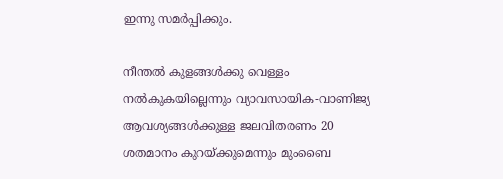ഇന്നു സമര്‍പ്പിക്കും.

നീന്തല്‍ കുളങ്ങള്‍ക്കു വെള്ളം നല്‍കുകയില്ലെന്നും വ്യാവസായിക-വാണിജ്യ ആവശ്യങ്ങള്‍ക്കുള്ള ജലവിതരണം 20 ശതമാനം കുറയ്ക്കുമെന്നും മുംബൈ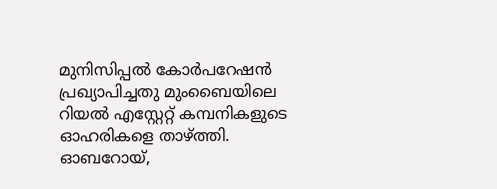മുനിസിപ്പല്‍ കോര്‍പറേഷന്‍ പ്രഖ്യാപിച്ചതു മുംബൈയിലെ റിയല്‍ എസ്റ്റേറ്റ് കമ്പനികളുടെ ഓഹരികളെ താഴ്ത്തി. ഓബറോയ്,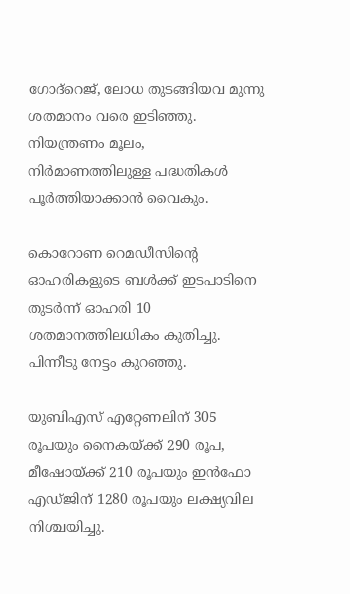ഗോദ്‌റെജ്, ലോധ തുടങ്ങിയവ മുന്നു ശതമാനം വരെ ഇടിഞ്ഞു. നിയന്ത്രണം മൂലം, നിര്‍മാണത്തിലുള്ള പദ്ധതികള്‍ പൂര്‍ത്തിയാക്കാന്‍ വൈകും.

കൊറോണ റെമഡീസിന്റെ ഓഹരികളുടെ ബള്‍ക്ക് ഇടപാടിനെ തുടര്‍ന്ന് ഓഹരി 10 ശതമാനത്തിലധികം കുതിച്ചു. പിന്നീടു നേട്ടം കുറഞ്ഞു.

യുബിഎസ് എറ്റേണലിന് 305 രൂപയും നൈകയ്ക്ക് 290 രൂപ, മീഷോയ്ക്ക് 210 രൂപയും ഇന്‍ഫോ എഡ്ജിന് 1280 രൂപയും ലക്ഷ്യവില നിശ്ചയിച്ചു.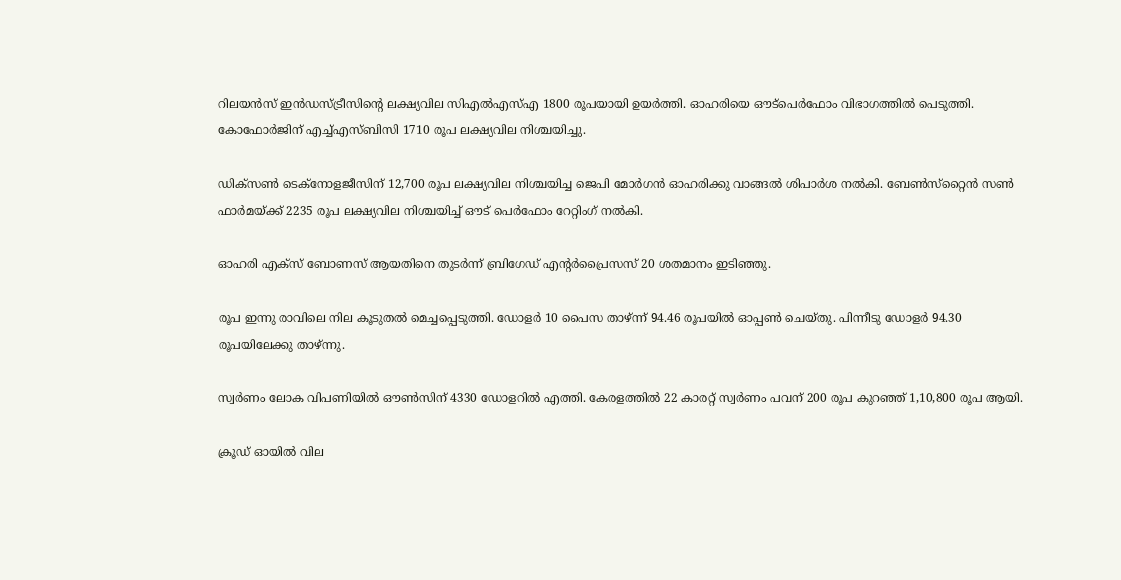റിലയന്‍സ് ഇന്‍ഡസ്ട്രീസിന്റെ ലക്ഷ്യവില സിഎല്‍എസ്എ 1800 രൂപയായി ഉയര്‍ത്തി. ഓഹരിയെ ഔട്‌പെര്‍ഫോം വിഭാഗത്തില്‍ പെടുത്തി. കോഫോര്‍ജിന് എച്ച്എസ്ബിസി 1710 രൂപ ലക്ഷ്യവില നിശ്ചയിച്ചു.

ഡിക്‌സണ്‍ ടെക്‌നോളജീസിന് 12,700 രൂപ ലക്ഷ്യവില നിശ്ചയിച്ച ജെപി മോര്‍ഗന്‍ ഓഹരിക്കു വാങ്ങല്‍ ശിപാര്‍ശ നല്‍കി. ബേണ്‍സ്‌റ്റൈന്‍ സണ്‍ ഫാര്‍മയ്ക്ക് 2235 രൂപ ലക്ഷ്യവില നിശ്ചയിച്ച് ഔട് പെര്‍ഫോം റേറ്റിംഗ് നല്‍കി.

ഓഹരി എക്‌സ് ബോണസ് ആയതിനെ തുടര്‍ന്ന് ബ്രിഗേഡ് എന്റര്‍പ്രൈസസ് 20 ശതമാനം ഇടിഞ്ഞു.

രൂപ ഇന്നു രാവിലെ നില കൂടുതല്‍ മെച്ചപ്പെടുത്തി. ഡോളര്‍ 10 പൈസ താഴ്ന്ന് 94.46 രൂപയില്‍ ഓപ്പണ്‍ ചെയ്തു. പിന്നീടു ഡോളര്‍ 94.30 രൂപയിലേക്കു താഴ്ന്നു.

സ്വര്‍ണം ലോക വിപണിയില്‍ ഔണ്‍സിന് 4330 ഡോളറില്‍ എത്തി. കേരളത്തില്‍ 22 കാരറ്റ് സ്വര്‍ണം പവന് 200 രൂപ കുറഞ്ഞ് 1,10,800 രൂപ ആയി.

ക്രൂഡ് ഓയില്‍ വില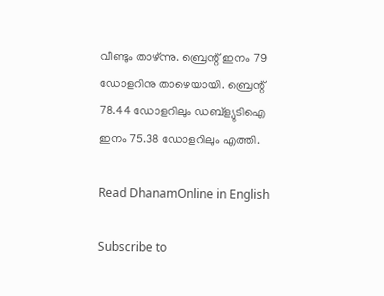വീണ്ടും താഴ്ന്നു. ബ്രെന്റ് ഇനം 79 ഡോളറിനു താഴെയായി. ബ്രെന്റ് 78.44 ഡോളറിലും ഡബ്‌ള്യുടിഐ ഇനം 75.38 ഡോളറിലും എത്തി.

Read DhanamOnline in English

Subscribe to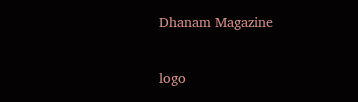Dhanam Magazine

logo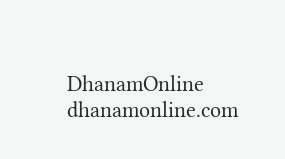DhanamOnline
dhanamonline.com